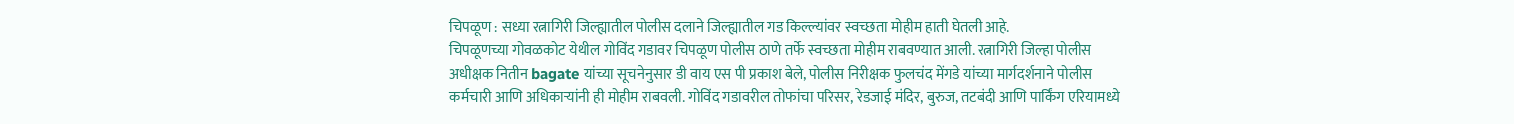चिपळूण : सध्या रत्नागिरी जिल्ह्यातील पोलीस दलाने जिल्ह्यातील गड किल्ल्यांवर स्वच्छता मोहीम हाती घेतली आहे.
चिपळूणच्या गोवळकोट येथील गोविंद गडावर चिपळूण पोलीस ठाणे तर्फे स्वच्छता मोहीम राबवण्यात आली. रत्नागिरी जिल्हा पोलीस अधीक्षक नितीन bagate यांच्या सूचनेनुसार डी वाय एस पी प्रकाश बेले, पोलीस निरीक्षक फुलचंद मेंगडे यांच्या मार्गदर्शनाने पोलीस कर्मचारी आणि अधिकाऱ्यांनी ही मोहीम राबवली. गोविंद गडावरील तोफांचा परिसर, रेडजाई मंदिर, बुरुज, तटबंदी आणि पार्किंग एरियामध्ये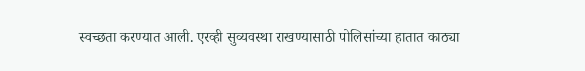स्वच्छता करण्यात आली. एरव्ही सुव्यवस्था राखण्यासाठी पोलिसांच्या हातात काठ्या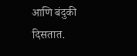आणि बंदुकी दिसतात.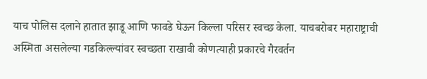याच पोलिस दलाने हातात झाडू आणि फावडे घेऊन किल्ला परिसर स्वच्छ केला. याचबरोबर महाराष्ट्राची अस्मिता असलेल्या गडकिल्ल्यांवर स्वच्छता राखावी कोणत्याही प्रकारचे गैरवर्तन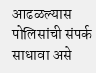आढळल्यास पोलिसांची संपर्क साधावा असे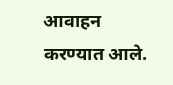आवाहन करण्यात आले.